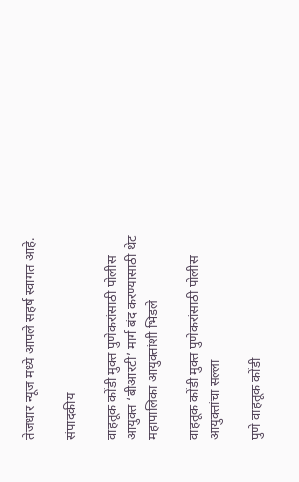तेजधार न्यूज मध्ये आपले सहर्ष स्वागत आहे.

संपादकीय

वाहतूक कोंडी मुक्त पुणेकरांसाठी पोलीस आयुक्त ‘बीआरटी’ मार्ग बंद करण्यासाठी थेट महापालिका आयुक्तांशी भिडले

वाहतूक कोंडी मुक्त पुणेकरांसाठी पोलीस आयुक्तांचा सल्ला

पुणे वाहतूक कोंडी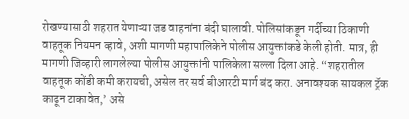रोखण्यासाठी शहरात येणाऱ्या जड वाहनांना बंदी घालावी. पोलिसांकडून गर्दीच्या ठिकाणी वाहतूक नियमन व्हावे, अशी मागणी महापालिकेने पोलीस आयुक्तांकडे केली होती. मात्र, ही मागणी जिव्हारी लागलेल्या पोलीस आयुक्तांनी पालिकेला सल्ला दिला आहे. “शहरातील वाहतूक कोंडी कमी करायची, असेल तर सर्व बीआरटी मार्ग बंद करा. अनावश्यक सायकल ट्रॅक काढून टाकावेत,’ असे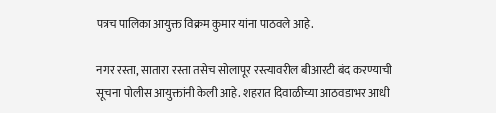पत्रच पालिका आयुक्त विक्रम कुमार यांना पाठवले आहे.

नगर रस्ता, सातारा रस्ता तसेच सोलापूर रस्त्यावरील बीआरटी बंद करण्याची सूचना पोलीस आयुक्तांनी केली आहे. शहरात दिवाळीच्या आठवडाभर आधी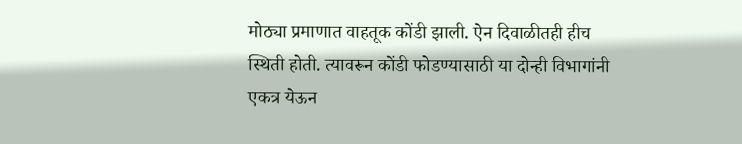मोठ्या प्रमाणात वाहतूक कोंडी झाली. ऐन दिवाळीतही हीच स्थिती होती. त्यावरून कोंडी फोडण्यासाठी या दोन्ही विभागांनी एकत्र येऊन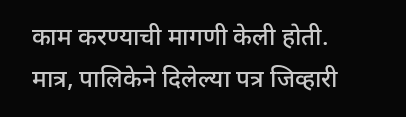काम करण्याची मागणी केली होती. मात्र, पालिकेने दिलेल्या पत्र जिव्हारी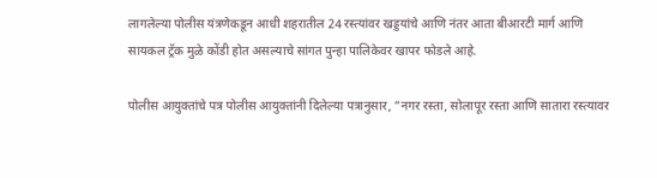लागलेल्या पोलीस यंत्रणेकडून आधी शहरातील 24 रस्त्यांवर खड्डयांचे आणि नंतर आता बीआरटी मार्ग आणि सायकल ट्रॅक मुळे कोंडी होत असल्याचे सांगत पुन्हा पालिकेवर खापर फोडले आहे.

पोलीस आयुक्तांचे पत्र पोलीस आयुक्तांनी दिलेल्या पत्रानुसार, “नगर रस्ता, सोलापूर रस्ता आणि सातारा रस्त्यावर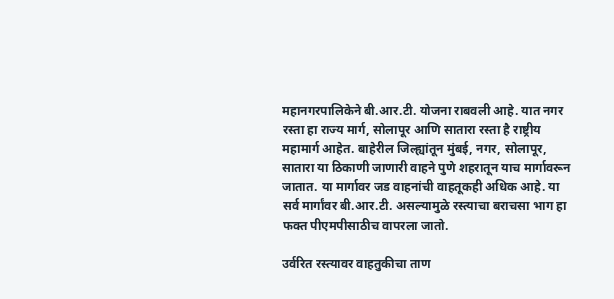महानगरपालिकेने बी.आर.टी. योजना राबवली आहे. यात नगर रस्ता हा राज्य मार्ग, सोलापूर आणि सातारा रस्ता है राष्ट्रीय महामार्ग आहेत. बाहेरील जिल्ह्यांतून मुंबई, नगर, सोलापूर, सातारा या ठिकाणी जाणारी वाहने पुणे शहरातून याच मार्गावरून जातात. या मार्गावर जड वाहनांची वाहतूकही अधिक आहे. या सर्व मार्गांवर बी.आर.टी. असल्यामुळे रस्त्याचा बराचसा भाग हा फक्त पीएमपीसाठीच वापरला जातो.

उर्वरित रस्त्यावर वाहतुकीचा ताण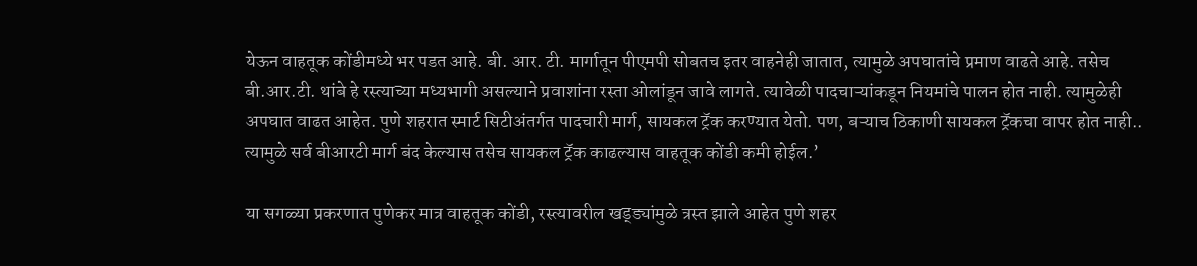येऊन वाहतूक कोंडीमध्ये भर पडत आहे. बी. आर. टी. मार्गातून पीएमपी सोबतच इतर वाहनेही जातात, त्यामुळे अपघातांचे प्रमाण वाढते आहे. तसेच बी.आर.टी. थांबे हे रस्त्याच्या मध्यभागी असल्याने प्रवाशांना रस्ता ओलांडून जावे लागते. त्यावेळी पादचाऱ्यांकडून नियमांचे पालन होत नाही. त्यामुळेही अपघात वाढत आहेत. पुणे शहरात स्मार्ट सिटीअंतर्गत पादचारी मार्ग, सायकल ट्रॅक करण्यात येतो. पण, बऱ्याच ठिकाणी सायकल ट्रॅकचा वापर होत नाही.. त्यामुळे सर्व बीआरटी मार्ग बंद केल्यास तसेच सायकल ट्रॅक काढल्यास वाहतूक कोंडी कमी होईल.’

या सगळ्या प्रकरणात पुणेकर मात्र वाहतूक कोंडी, रस्त्यावरील खड्ड्यांमुळे त्रस्त झाले आहेत पुणे शहर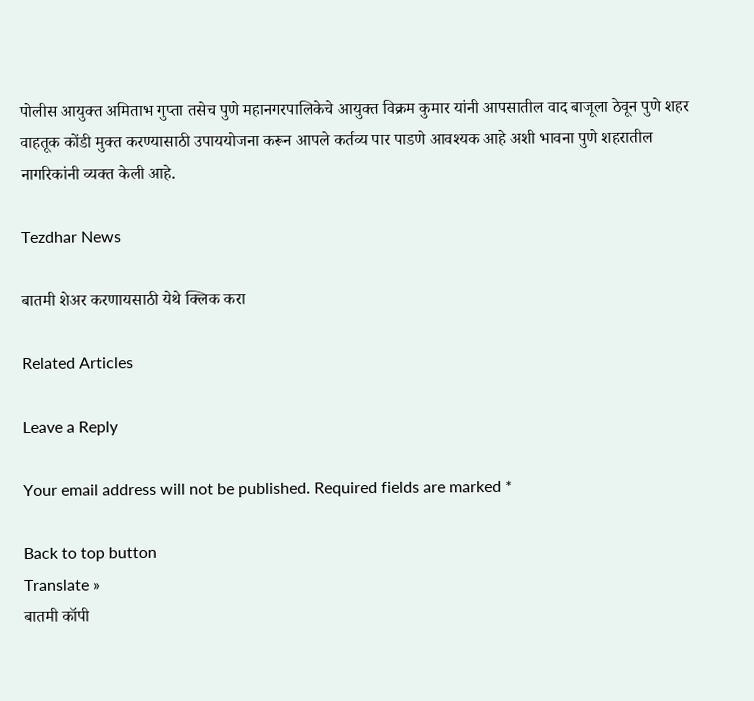पोलीस आयुक्त अमिताभ गुप्ता तसेच पुणे महानगरपालिकेचे आयुक्त विक्रम कुमार यांनी आपसातील वाद बाजूला ठेवून पुणे शहर वाहतूक कोंडी मुक्त करण्यासाठी उपाययोजना करून आपले कर्तव्य पार पाडणे आवश्यक आहे अशी भावना पुणे शहरातील नागरिकांनी व्यक्त केली आहे.

Tezdhar News

बातमी शेअर करणायसाठी येथे क्लिक करा

Related Articles

Leave a Reply

Your email address will not be published. Required fields are marked *

Back to top button
Translate »
बातमी कॉपी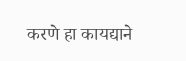करणे हा कायद्याने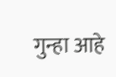गुन्हा आहे